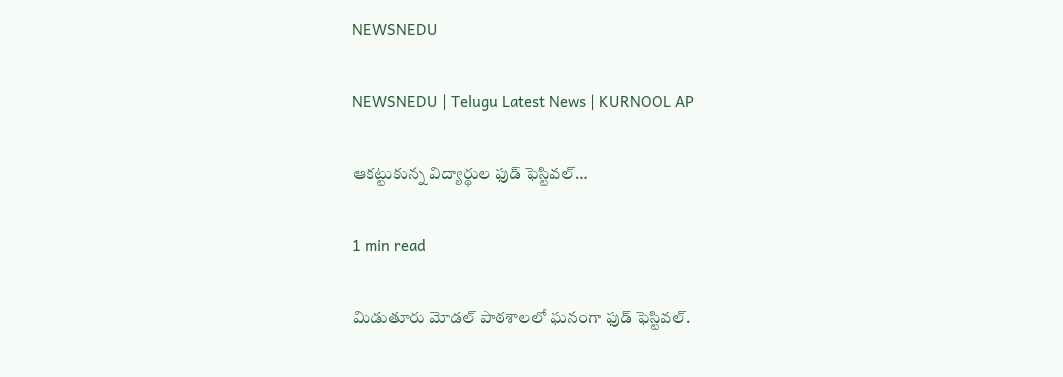NEWSNEDU

NEWSNEDU | Telugu Latest News | KURNOOL AP

ఆకట్టుకున్న విద్యార్థుల ఫుడ్ ఫెస్టివల్…

1 min read

మిడుతూరు మోడల్ పాఠశాలలో ఘనంగా ఫుడ్ ఫెస్టివల్.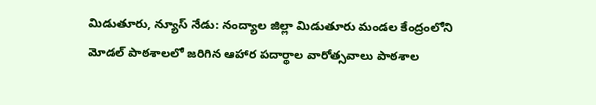మిడుతూరు, న్యూస్ నేడు: నంద్యాల జిల్లా మిడుతూరు మండల కేంద్రంలోని మోడల్ పాఠశాలలో జరిగిన ఆహార పదార్థాల వారోత్సవాలు పాఠశాల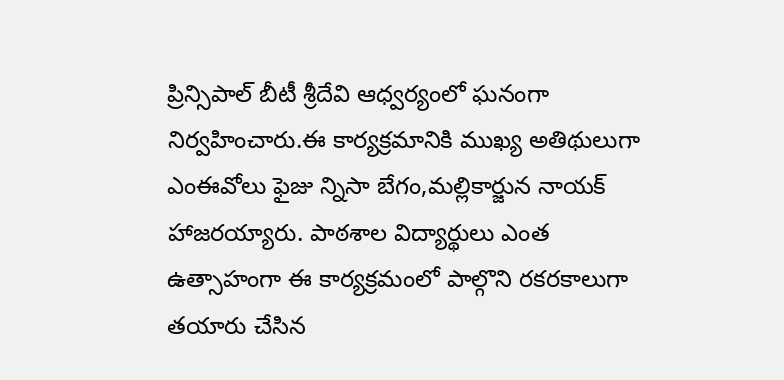ప్రిన్సిపాల్ బీటీ శ్రీదేవి ఆధ్వర్యంలో ఘనంగా నిర్వహించారు.ఈ కార్యక్రమానికి ముఖ్య అతిథులుగా ఎంఈవోలు ఫైజు న్నిసా బేగం,మల్లికార్జున నాయక్ హాజరయ్యారు. పాఠశాల విద్యార్థులు ఎంత ఉత్సాహంగా ఈ కార్యక్రమంలో పాల్గొని రకరకాలుగా తయారు చేసిన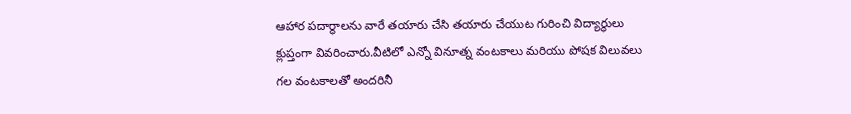ఆహార పదార్థాలను వారే తయారు చేసి తయారు చేయుట గురించి విద్యార్థులు క్లుప్తంగా వివరించారు.వీటిలో ఎన్నో వినూత్న వంటకాలు మరియు పోషక విలువలు గల వంటకాలతో అందరినీ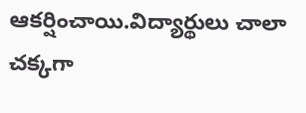ఆకర్షించాయి.విద్యార్థులు చాలా చక్కగా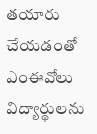తయారు చేయడంతో ఎంఈవోలు విద్యార్థులను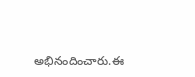అభినందించారు.ఈ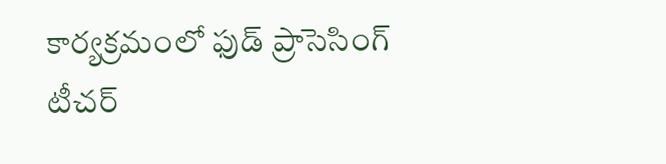కార్యక్రమంలో ఫుడ్ ప్రాసెసింగ్ టీచర్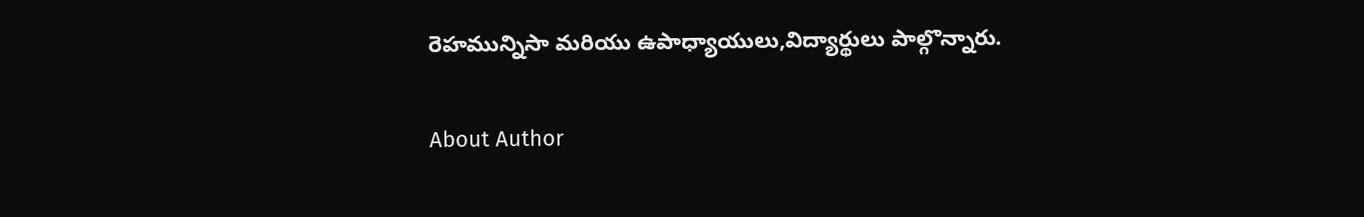రెహమున్నిసా మరియు ఉపాధ్యాయులు,విద్యార్థులు పాల్గొన్నారు.

About Author